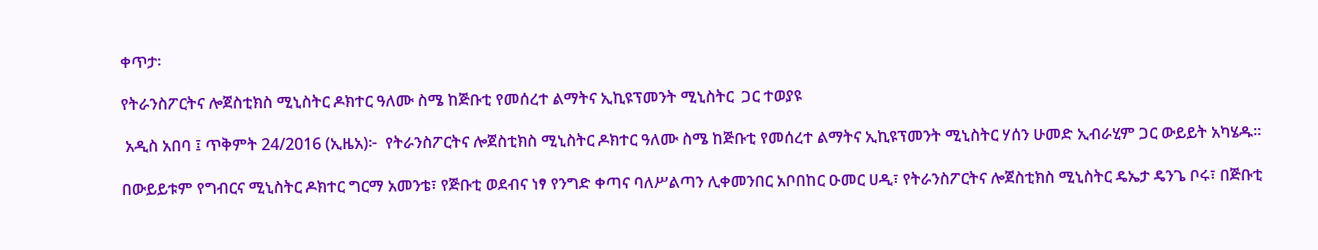ቀጥታ፡

የትራንስፖርትና ሎጀስቲክስ ሚኒስትር ዶክተር ዓለሙ ስሜ ከጅቡቲ የመሰረተ ልማትና ኢኪዩፕመንት ሚኒስትር  ጋር ተወያዩ

 አዲስ አበባ ፤ ጥቅምት 24/2016 (ኢዜአ)፦  የትራንስፖርትና ሎጀስቲክስ ሚኒስትር ዶክተር ዓለሙ ስሜ ከጅቡቲ የመሰረተ ልማትና ኢኪዩፕመንት ሚኒስትር ሃሰን ሁመድ ኢብራሂም ጋር ውይይት አካሄዱ።

በውይይቱም የግብርና ሚኒስትር ዶክተር ግርማ አመንቴ፣ የጅቡቲ ወደብና ነፃ የንግድ ቀጣና ባለሥልጣን ሊቀመንበር አቦበከር ዑመር ሀዲ፣ የትራንስፖርትና ሎጀስቲክስ ሚኒስትር ዴኤታ ዴንጌ ቦሩ፣ በጅቡቲ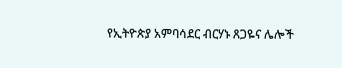የኢትዮጵያ አምባሳደር ብርሃኑ ጸጋዬና ሌሎች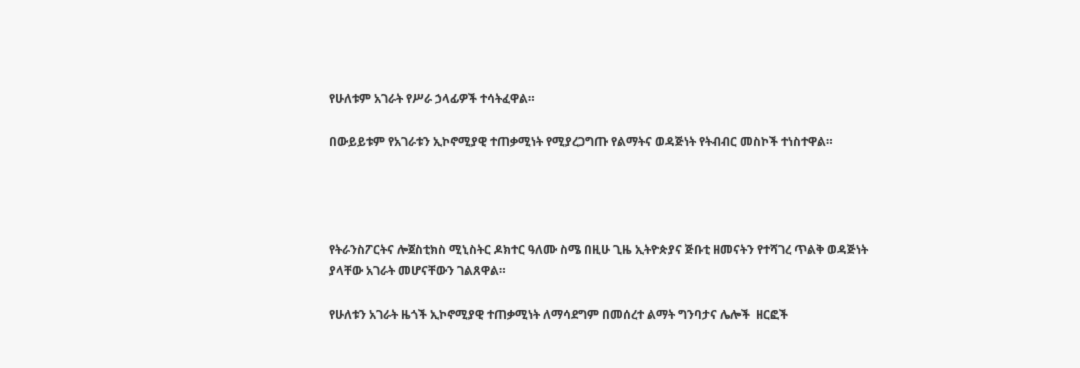የሁለቱም አገራት የሥራ ኃላፊዎች ተሳትፈዋል።

በውይይቱም የአገራቱን ኢኮኖሚያዊ ተጠቃሚነት የሚያረጋግጡ የልማትና ወዳጅነት የትብብር መስኮች ተነስተዋል።




የትራንስፖርትና ሎጀስቲክስ ሚኒስትር ዶክተር ዓለሙ ስሜ በዚሁ ጊዜ ኢትዮጵያና ጅቡቲ ዘመናትን የተሻገረ ጥልቅ ወዳጅነት ያላቸው አገራት መሆናቸውን ገልጸዋል።

የሁለቱን አገራት ዜጎች ኢኮኖሚያዊ ተጠቃሚነት ለማሳደግም በመሰረተ ልማት ግንባታና ሌሎች  ዘርፎች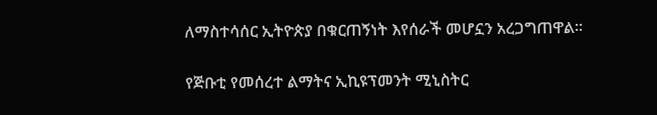ለማስተሳሰር ኢትዮጵያ በቁርጠኝነት እየሰራች መሆኗን አረጋግጠዋል።

የጅቡቲ የመሰረተ ልማትና ኢኪዩፕመንት ሚኒስትር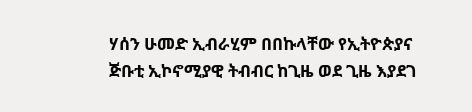ሃሰን ሁመድ ኢብራሂም በበኩላቸው የኢትዮጵያና ጅቡቲ ኢኮኖሚያዊ ትብብር ከጊዜ ወደ ጊዜ እያደገ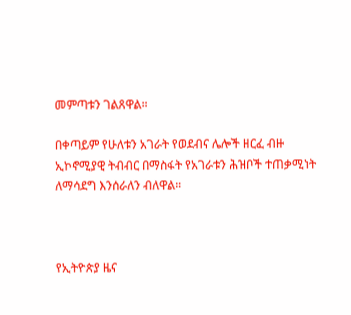መምጣቱን ገልጸዋል።

በቀጣይም የሁለቱን አገራት የወደብና ሌሎች ዘርፈ ብዙ ኢኮኖሚያዊ ትብብር በማስፋት የአገራቱን ሕዝቦች ተጠቃሚነት ለማሳደግ እንሰራለን ብለዋል።



የኢትዮጵያ ዜና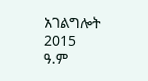አገልግሎት
2015
ዓ.ም